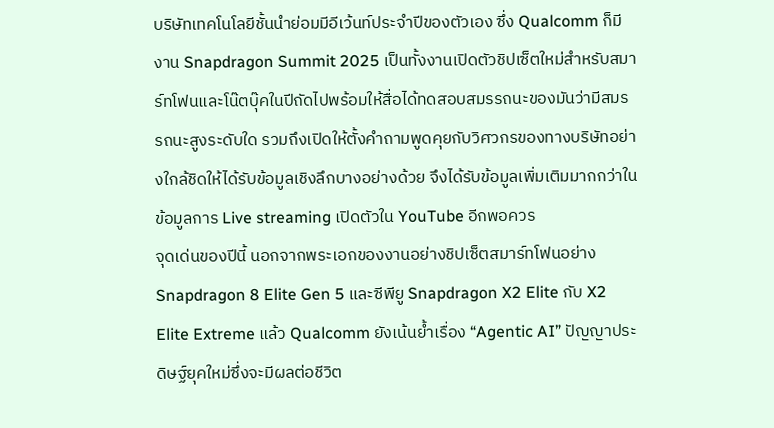บริษัทเทคโนโลยีชั้นนำย่อมมีอีเว้นท์ประจำปีของตัวเอง ซึ่ง Qualcomm ก็มีงาน Snapdragon Summit 2025 เป็นทั้งงานเปิดตัวชิปเซ็ตใหม่สำหรับสมาร์ทโฟนและโน๊ตบุ๊คในปีถัดไปพร้อมให้สื่อได้ทดสอบสมรรถนะของมันว่ามีสมรรถนะสูงระดับใด รวมถึงเปิดให้ตั้งคำถามพูดคุยกับวิศวกรของทางบริษัทอย่างใกล้ชิดให้ได้รับข้อมูลเชิงลึกบางอย่างด้วย จึงได้รับข้อมูลเพิ่มเติมมากกว่าในข้อมูลการ Live streaming เปิดตัวใน YouTube อีกพอควร
จุดเด่นของปีนี้ นอกจากพระเอกของงานอย่างชิปเซ็ตสมาร์ทโฟนอย่าง Snapdragon 8 Elite Gen 5 และซีพียู Snapdragon X2 Elite กับ X2 Elite Extreme แล้ว Qualcomm ยังเน้นย้ำเรื่อง “Agentic AI” ปัญญาประดิษฐ์ยุคใหม่ซึ่งจะมีผลต่อชีวิต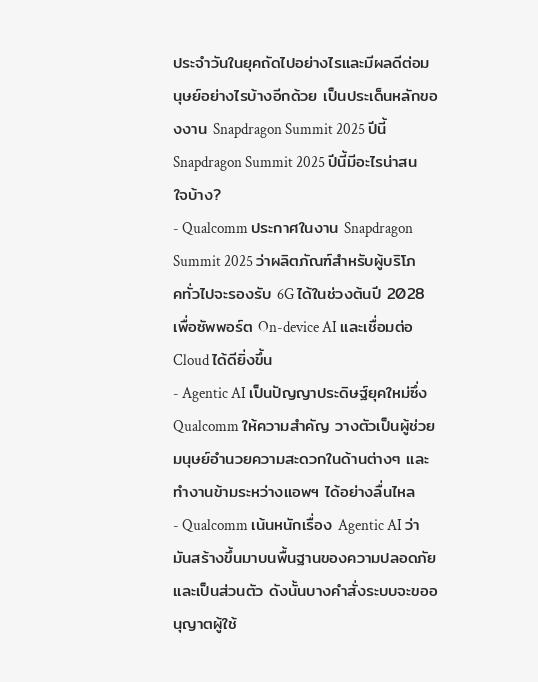ประจำวันในยุคถัดไปอย่างไรและมีผลดีต่อมนุษย์อย่างไรบ้างอีกด้วย เป็นประเด็นหลักของงาน Snapdragon Summit 2025 ปีนี้
Snapdragon Summit 2025 ปีนี้มีอะไรน่าสนใจบ้าง?
- Qualcomm ประกาศในงาน Snapdragon Summit 2025 ว่าผลิตภัณฑ์สำหรับผู้บริโภคทั่วไปจะรองรับ 6G ได้ในช่วงต้นปี 2028 เพื่อซัพพอร์ต On-device AI และเชื่อมต่อ Cloud ได้ดียิ่งขึ้น
- Agentic AI เป็นปัญญาประดิษฐ์ยุคใหม่ซึ่ง Qualcomm ให้ความสำคัญ วางตัวเป็นผู้ช่วยมนุษย์อำนวยความสะดวกในด้านต่างๆ และทำงานข้ามระหว่างแอพฯ ได้อย่างลื่นไหล
- Qualcomm เน้นหนักเรื่อง Agentic AI ว่ามันสร้างขึ้นมาบนพื้นฐานของความปลอดภัยและเป็นส่วนตัว ดังนั้นบางคำสั่งระบบจะขออนุญาตผู้ใช้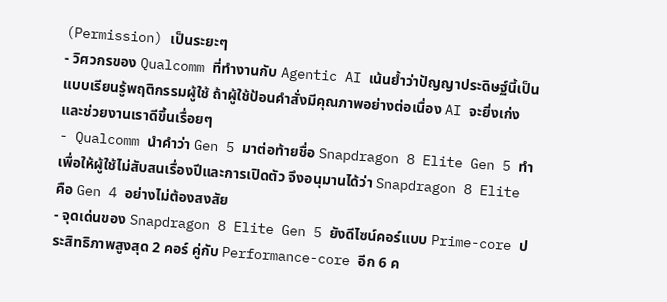(Permission) เป็นระยะๆ
- วิศวกรของ Qualcomm ที่ทำงานกับ Agentic AI เน้นย้ำว่าปัญญาประดิษฐ์นี้เป็นแบบเรียนรู้พฤติกรรมผู้ใช้ ถ้าผู้ใช้ป้อนคำสั่งมีคุณภาพอย่างต่อเนื่อง AI จะยิ่งเก่งและช่วยงานเราดีขึ้นเรื่อยๆ
- Qualcomm นำคำว่า Gen 5 มาต่อท้ายชื่อ Snapdragon 8 Elite Gen 5 ทำเพื่อให้ผู้ใช้ไม่สับสนเรื่องปีและการเปิดตัว จึงอนุมานได้ว่า Snapdragon 8 Elite คือ Gen 4 อย่างไม่ต้องสงสัย
- จุดเด่นของ Snapdragon 8 Elite Gen 5 ยังดีไซน์คอร์แบบ Prime-core ประสิทธิภาพสูงสุด 2 คอร์ คู่กับ Performance-core อีก 6 ค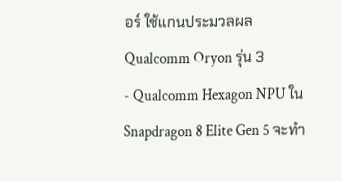อร์ ใช้แกนประมวลผล Qualcomm Oryon รุ่น 3
- Qualcomm Hexagon NPU ใน Snapdragon 8 Elite Gen 5 จะทำ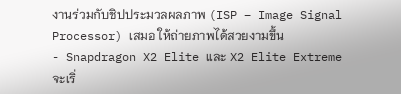งานร่วมกับชิปประมวลผลภาพ (ISP – Image Signal Processor) เสมอ ให้ถ่ายภาพได้สวยงามขึ้น
- Snapdragon X2 Elite และ X2 Elite Extreme จะเริ่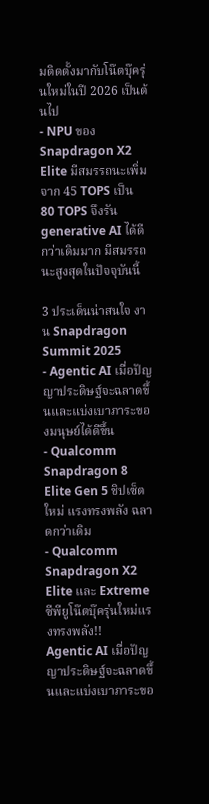มติดตั้งมากับโน๊ตบุ๊ครุ่นใหม่ในปี 2026 เป็นต้นไป
- NPU ของ Snapdragon X2 Elite มีสมรรถนะเพิ่มจาก 45 TOPS เป็น 80 TOPS จึงรัน generative AI ได้ดีกว่าเดิมมาก มีสมรรถนะสูงสุดในปัจจุบันนี้

3 ประเด็นน่าสนใจ งาน Snapdragon Summit 2025
- Agentic AI เมื่อปัญญาประดิษฐ์จะฉลาดขึ้นและแบ่งเบาภาระของมนุษย์ได้ดีขึ้น
- Qualcomm Snapdragon 8 Elite Gen 5 ชิปเซ็ตใหม่ แรงทรงพลัง ฉลาดกว่าเดิม
- Qualcomm Snapdragon X2 Elite และ Extreme ซีพียูโน๊ตบุ๊ครุ่นใหม่แรงทรงพลัง!!
Agentic AI เมื่อปัญญาประดิษฐ์จะฉลาดขึ้นและแบ่งเบาภาระขอ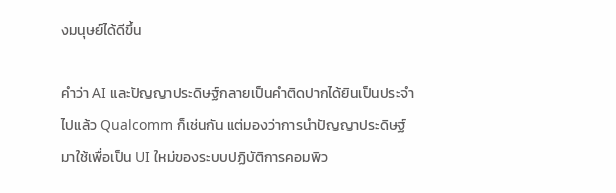งมนุษย์ได้ดีขึ้น

คำว่า AI และปัญญาประดิษฐ์กลายเป็นคำติดปากได้ยินเป็นประจำไปแล้ว Qualcomm ก็เช่นกัน แต่มองว่าการนำปัญญาประดิษฐ์มาใช้เพื่อเป็น UI ใหม่ของระบบปฏิบัติการคอมพิว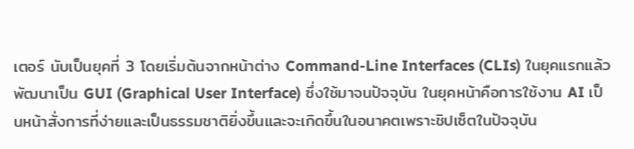เตอร์ นับเป็นยุคที่ 3 โดยเริ่มต้นจากหน้าต่าง Command-Line Interfaces (CLIs) ในยุคแรกแล้วพัฒนาเป็น GUI (Graphical User Interface) ซึ่งใช้มาจนปัจจุบัน ในยุคหน้าคือการใช้งาน AI เป็นหน้าสั่งการที่ง่ายและเป็นธรรมชาติยิ่งขึ้นและจะเกิดขึ้นในอนาคตเพราะชิปเซ็ตในปัจจุบัน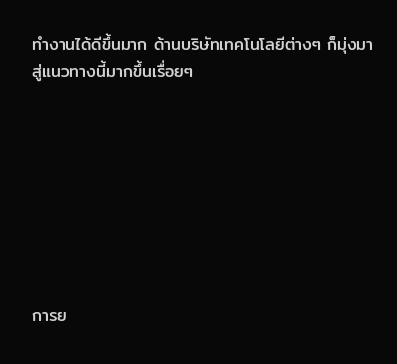ทำงานได้ดีขึ้นมาก ด้านบริษัทเทคโนโลยีต่างๆ ก็มุ่งมาสู่แนวทางนี้มากขึ้นเรื่อยๆ








การย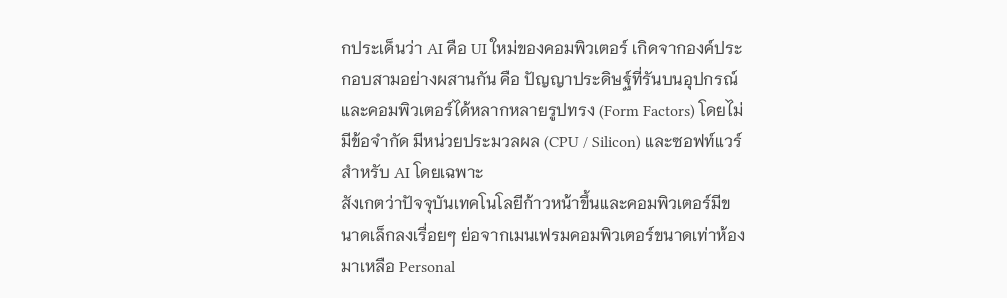กประเด็นว่า AI คือ UI ใหม่ของคอมพิวเตอร์ เกิดจากองค์ประกอบสามอย่างผสานกัน คือ ปัญญาประดิษฐ์ที่รันบนอุปกรณ์และคอมพิวเตอร์ได้หลากหลายรูปทรง (Form Factors) โดยไม่มีข้อจำกัด มีหน่วยประมวลผล (CPU / Silicon) และซอฟท์แวร์สำหรับ AI โดยเฉพาะ
สังเกตว่าปัจจุบันเทคโนโลยีก้าวหน้าขึ้นและคอมพิวเตอร์มีขนาดเล็กลงเรื่อยๆ ย่อจากเมนเฟรมคอมพิวเตอร์ขนาดเท่าห้องมาเหลือ Personal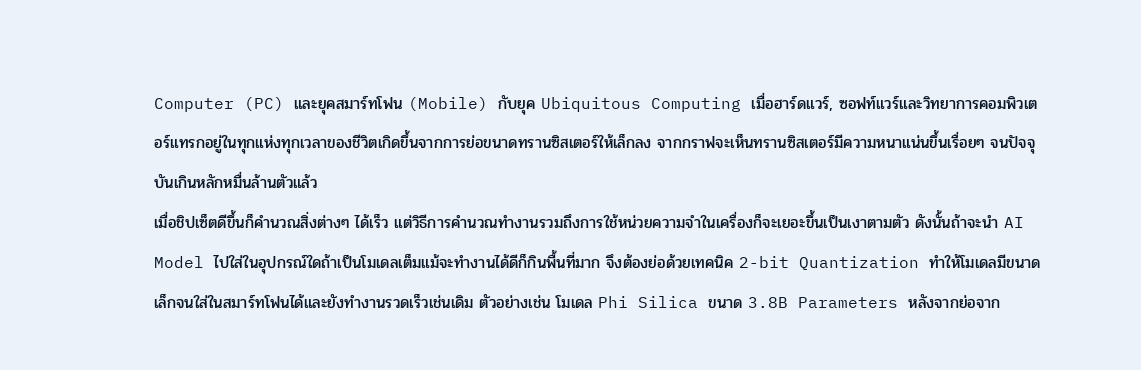Computer (PC) และยุคสมาร์ทโฟน (Mobile) กับยุค Ubiquitous Computing เมื่อฮาร์ดแวร์, ซอฟท์แวร์และวิทยาการคอมพิวเตอร์แทรกอยู่ในทุกแห่งทุกเวลาของชีวิตเกิดขึ้นจากการย่อขนาดทรานซิสเตอร์ให้เล็กลง จากกราฟจะเห็นทรานซิสเตอร์มีความหนาแน่นขึ้นเรื่อยๆ จนปัจจุบันเกินหลักหมื่นล้านตัวแล้ว
เมื่อชิปเซ็ตดีขึ้นก็คำนวณสิ่งต่างๆ ได้เร็ว แต่วิธีการคำนวณทำงานรวมถึงการใช้หน่วยความจำในเครื่องก็จะเยอะขึ้นเป็นเงาตามตัว ดังนั้นถ้าจะนำ AI Model ไปใส่ในอุปกรณ์ใดถ้าเป็นโมเดลเต็มแม้จะทำงานได้ดีก็กินพื้นที่มาก จึงต้องย่อด้วยเทคนิค 2-bit Quantization ทำให้โมเดลมีขนาดเล็กจนใส่ในสมาร์ทโฟนได้และยังทำงานรวดเร็วเช่นเดิม ตัวอย่างเช่น โมเดล Phi Silica ขนาด 3.8B Parameters หลังจากย่อจาก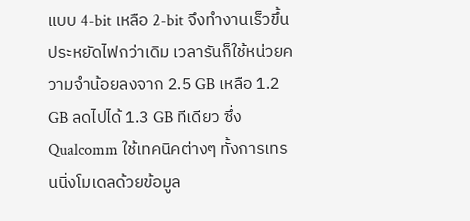แบบ 4-bit เหลือ 2-bit จึงทำงานเร็วขึ้น ประหยัดไฟกว่าเดิม เวลารันก็ใช้หน่วยความจำน้อยลงจาก 2.5 GB เหลือ 1.2 GB ลดไปได้ 1.3 GB ทีเดียว ซึ่ง Qualcomm ใช้เทคนิคต่างๆ ทั้งการเทรนนิ่งโมเดลด้วยข้อมูล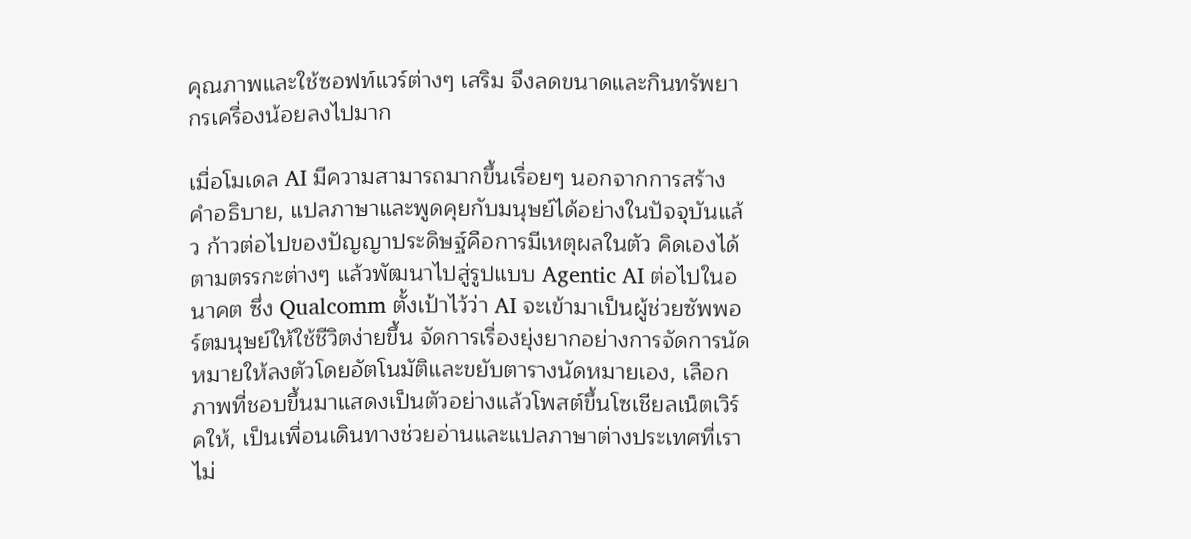คุณภาพและใช้ซอฟท์แวร์ต่างๆ เสริม จึงลดขนาดและกินทรัพยากรเครื่องน้อยลงไปมาก

เมื่อโมเดล AI มีความสามารถมากขึ้นเรื่อยๆ นอกจากการสร้างคำอธิบาย, แปลภาษาและพูดคุยกับมนุษย์ได้อย่างในปัจจุบันแล้ว ก้าวต่อไปของปัญญาประดิษฐ์คือการมีเหตุผลในตัว คิดเองได้ตามตรรกะต่างๆ แล้วพัฒนาไปสู่รูปแบบ Agentic AI ต่อไปในอนาคต ซึ่ง Qualcomm ตั้งเป้าไว้ว่า AI จะเข้ามาเป็นผู้ช่วยซัพพอร์ตมนุษย์ให้ใช้ชีวิตง่ายขึ้น จัดการเรื่องยุ่งยากอย่างการจัดการนัดหมายให้ลงตัวโดยอัตโนมัติและขยับตารางนัดหมายเอง, เลือกภาพที่ชอบขึ้นมาแสดงเป็นตัวอย่างแล้วโพสต์ขึ้นโซเชียลเน็ตเวิร์คให้, เป็นเพื่อนเดินทางช่วยอ่านและแปลภาษาต่างประเทศที่เราไม่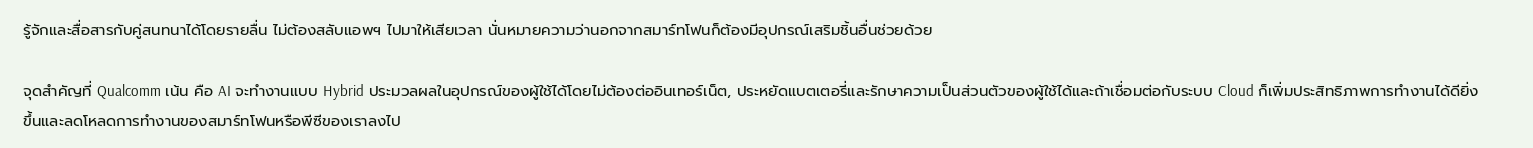รู้จักและสื่อสารกับคู่สนทนาได้โดยรายลื่น ไม่ต้องสลับแอพฯ ไปมาให้เสียเวลา นั่นหมายความว่านอกจากสมาร์ทโฟนก็ต้องมีอุปกรณ์เสริมชิ้นอื่นช่วยด้วย

จุดสำคัญที่ Qualcomm เน้น คือ AI จะทำงานแบบ Hybrid ประมวลผลในอุปกรณ์ของผู้ใช้ได้โดยไม่ต้องต่ออินเทอร์เน็ต, ประหยัดแบตเตอรี่และรักษาความเป็นส่วนตัวของผู้ใช้ได้และถ้าเชื่อมต่อกับระบบ Cloud ก็เพิ่มประสิทธิภาพการทำงานได้ดียิ่งขึ้นและลดโหลดการทำงานของสมาร์ทโฟนหรือพีซีของเราลงไป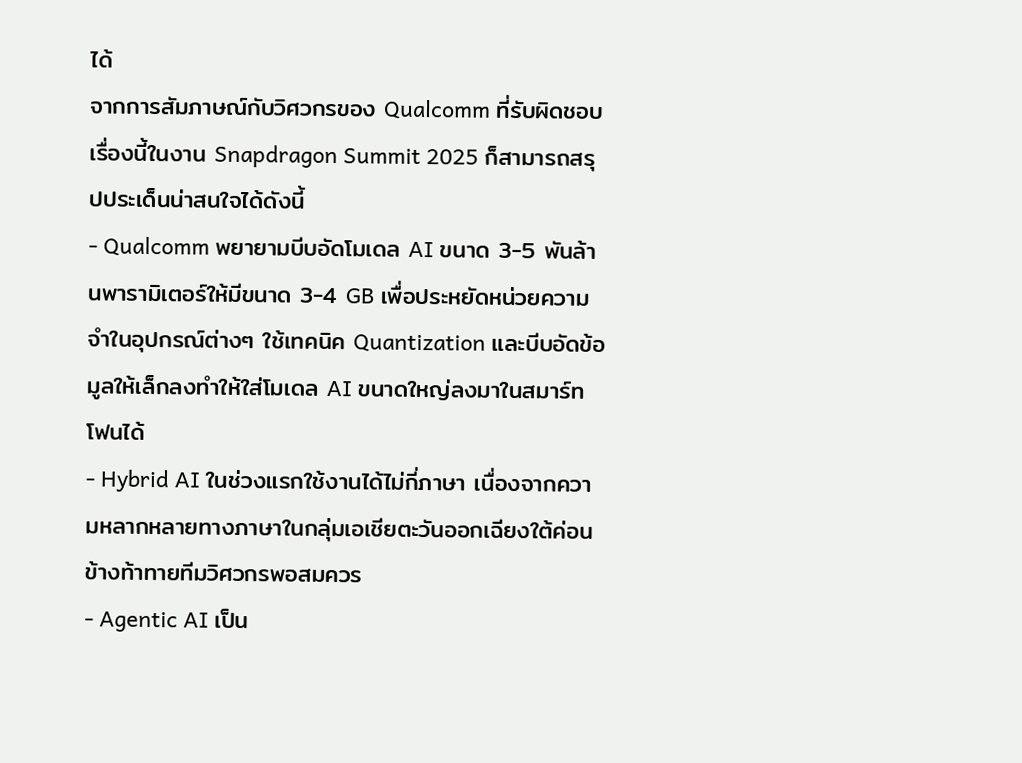ได้
จากการสัมภาษณ์กับวิศวกรของ Qualcomm ที่รับผิดชอบเรื่องนี้ในงาน Snapdragon Summit 2025 ก็สามารถสรุปประเด็นน่าสนใจได้ดังนี้
- Qualcomm พยายามบีบอัดโมเดล AI ขนาด 3-5 พันล้านพารามิเตอร์ให้มีขนาด 3-4 GB เพื่อประหยัดหน่วยความจำในอุปกรณ์ต่างๆ ใช้เทคนิค Quantization และบีบอัดข้อมูลให้เล็กลงทำให้ใส่โมเดล AI ขนาดใหญ่ลงมาในสมาร์ทโฟนได้
- Hybrid AI ในช่วงแรกใช้งานได้ไม่กี่ภาษา เนื่องจากความหลากหลายทางภาษาในกลุ่มเอเชียตะวันออกเฉียงใต้ค่อนข้างท้าทายทีมวิศวกรพอสมควร
- Agentic AI เป็น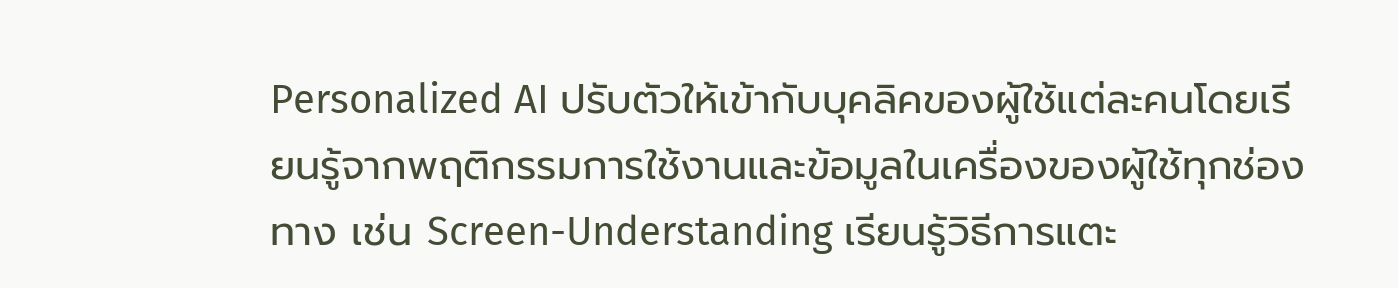Personalized AI ปรับตัวให้เข้ากับบุคลิคของผู้ใช้แต่ละคนโดยเรียนรู้จากพฤติกรรมการใช้งานและข้อมูลในเครื่องของผู้ใช้ทุกช่องทาง เช่น Screen-Understanding เรียนรู้วิธีการแตะ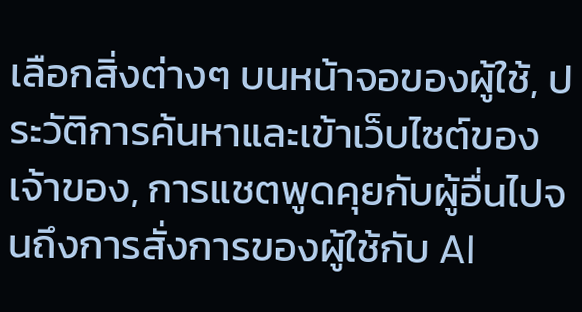เลือกสิ่งต่างๆ บนหน้าจอของผู้ใช้, ประวัติการค้นหาและเข้าเว็บไซต์ของเจ้าของ, การแชตพูดคุยกับผู้อื่นไปจนถึงการสั่งการของผู้ใช้กับ AI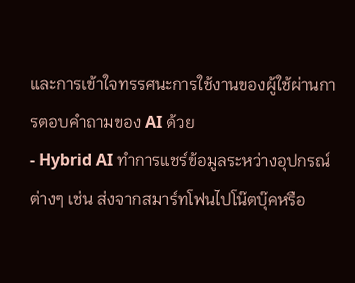และการเข้าใจทรรศนะการใช้งานของผู้ใช้ผ่านการตอบคำถามของ AI ด้วย
- Hybrid AI ทำการแชร์ข้อมูลระหว่างอุปกรณ์ต่างๆ เช่น ส่งจากสมาร์ทโฟนไปโน๊ตบุ๊คหรือ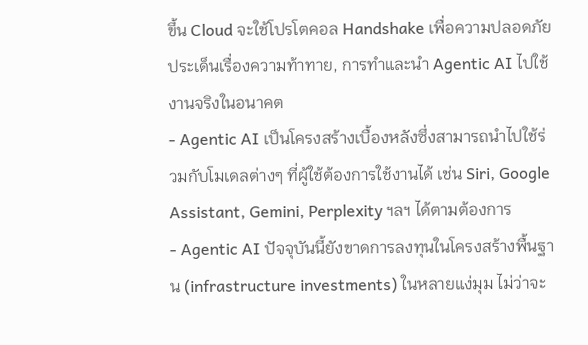ขึ้น Cloud จะใช้โปรโตคอล Handshake เพื่อความปลอดภัย
ประเด็นเรื่องความท้าทาย, การทำและนำ Agentic AI ไปใช้งานจริงในอนาคต
- Agentic AI เป็นโครงสร้างเบื้องหลังซึ่งสามารถนำไปใช้ร่วมกับโมเดลต่างๆ ที่ผู้ใช้ต้องการใช้งานได้ เช่น Siri, Google Assistant, Gemini, Perplexity ฯลฯ ได้ตามต้องการ
- Agentic AI ปัจจุบันนี้ยังขาดการลงทุนในโครงสร้างพื้นฐาน (infrastructure investments) ในหลายแง่มุม ไม่ว่าจะ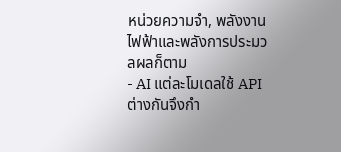หน่วยความจำ, พลังงานไฟฟ้าและพลังการประมวลผลก็ตาม
- AI แต่ละโมเดลใช้ API ต่างกันจึงกำ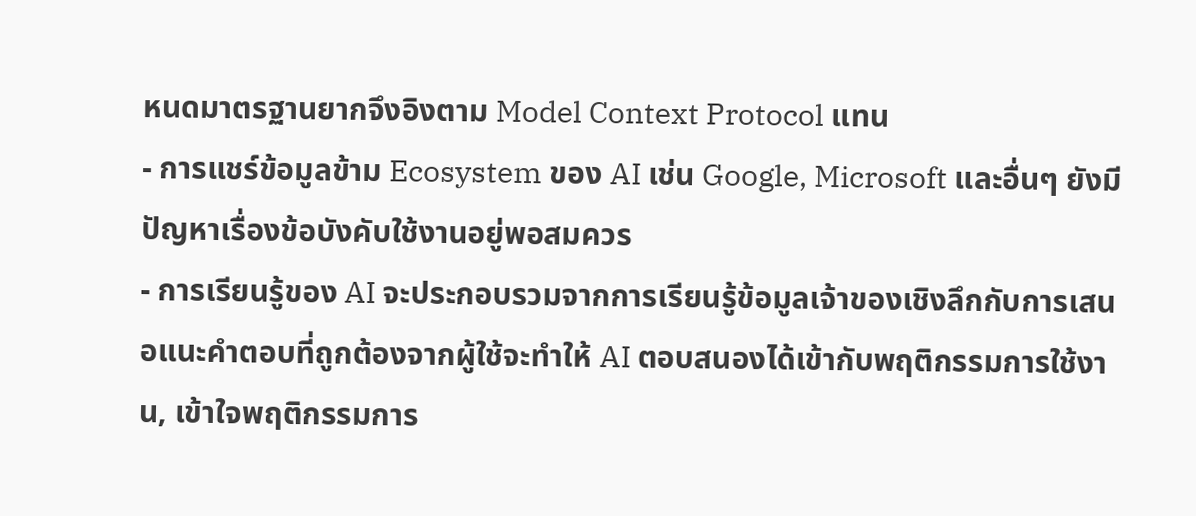หนดมาตรฐานยากจึงอิงตาม Model Context Protocol แทน
- การแชร์ข้อมูลข้าม Ecosystem ของ AI เช่น Google, Microsoft และอื่นๆ ยังมีปัญหาเรื่องข้อบังคับใช้งานอยู่พอสมควร
- การเรียนรู้ของ AI จะประกอบรวมจากการเรียนรู้ข้อมูลเจ้าของเชิงลึกกับการเสนอแนะคำตอบที่ถูกต้องจากผู้ใช้จะทำให้ AI ตอบสนองได้เข้ากับพฤติกรรมการใช้งาน, เข้าใจพฤติกรรมการ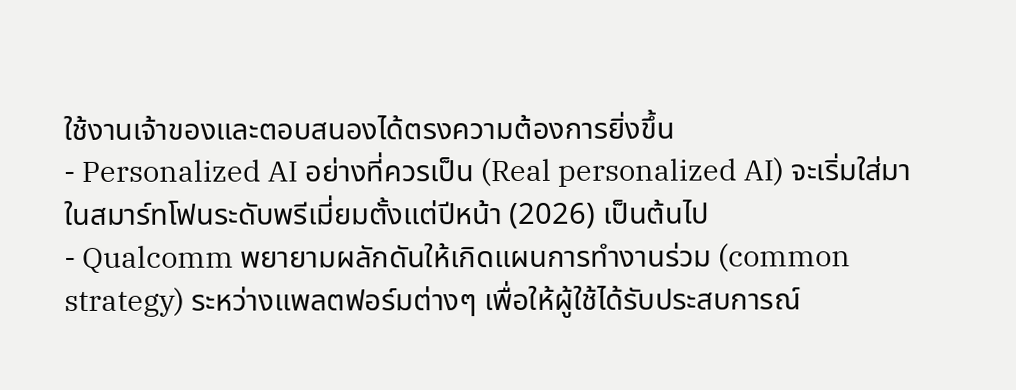ใช้งานเจ้าของและตอบสนองได้ตรงความต้องการยิ่งขึ้น
- Personalized AI อย่างที่ควรเป็น (Real personalized AI) จะเริ่มใส่มาในสมาร์ทโฟนระดับพรีเมี่ยมตั้งแต่ปีหน้า (2026) เป็นต้นไป
- Qualcomm พยายามผลักดันให้เกิดแผนการทำงานร่วม (common strategy) ระหว่างแพลตฟอร์มต่างๆ เพื่อให้ผู้ใช้ได้รับประสบการณ์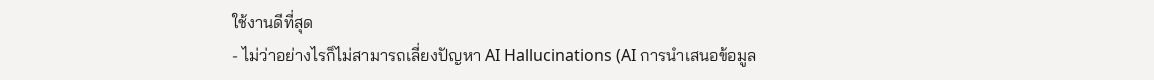ใช้งานดีที่สุด
- ไม่ว่าอย่างไรก็ไม่สามารถเลี่ยงปัญหา AI Hallucinations (AI การนำเสนอข้อมูล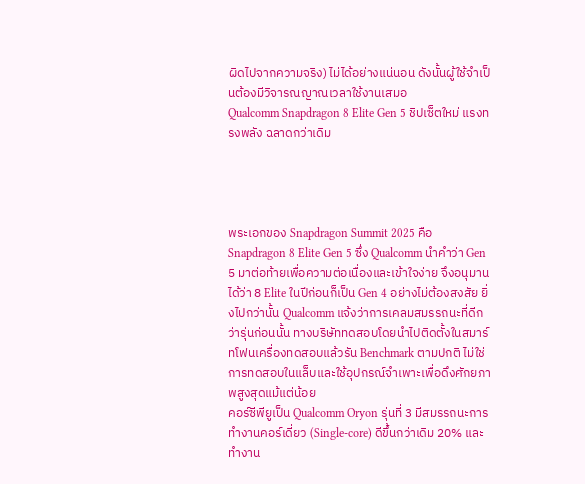ผิดไปจากความจริง) ไม่ได้อย่างแน่นอน ดังนั้นผู้ใช้จำเป็นต้องมีวิจารณญาณเวลาใช้งานเสมอ
Qualcomm Snapdragon 8 Elite Gen 5 ชิปเซ็ตใหม่ แรงทรงพลัง ฉลาดกว่าเดิม




พระเอกของ Snapdragon Summit 2025 คือ Snapdragon 8 Elite Gen 5 ซึ่ง Qualcomm นำคำว่า Gen 5 มาต่อท้ายเพื่อความต่อเนื่องและเข้าใจง่าย จึงอนุมานได้ว่า 8 Elite ในปีก่อนก็เป็น Gen 4 อย่างไม่ต้องสงสัย ยิ่งไปกว่านั้น Qualcomm แจ้งว่าการเคลมสมรรถนะที่ดีกว่ารุ่นก่อนนั้น ทางบริษัททดสอบโดยนำไปติดตั้งในสมาร์ทโฟนเครื่องทดสอบแล้วรัน Benchmark ตามปกติ ไม่ใช่การทดสอบในแล็บและใช้อุปกรณ์จำเพาะเพื่อดึงศักยภาพสูงสุดแม้แต่น้อย
คอร์ซีพียูเป็น Qualcomm Oryon รุ่นที่ 3 มีสมรรถนะการทำงานคอร์เดี่ยว (Single-core) ดีขึ้นกว่าเดิม 20% และทำงาน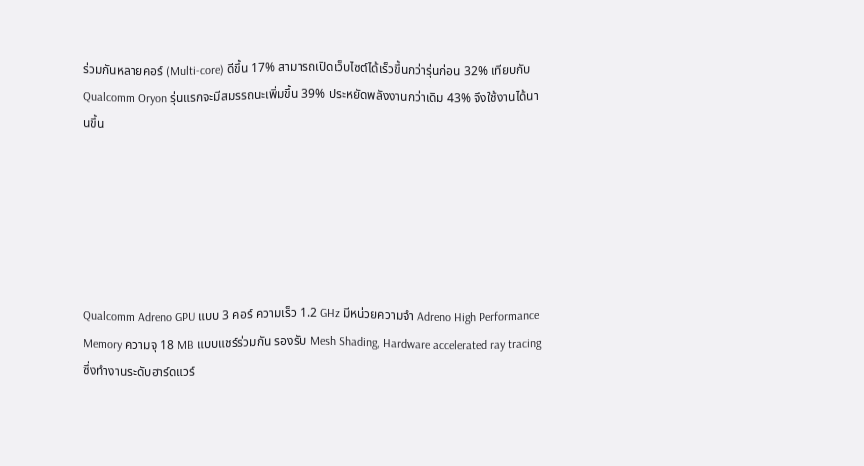ร่วมกันหลายคอร์ (Multi-core) ดีขึ้น 17% สามารถเปิดเว็บไซต์ได้เร็วขึ้นกว่ารุ่นก่อน 32% เทียบกับ Qualcomm Oryon รุ่นแรกจะมีสมรรถนะเพิ่มขึ้น 39% ประหยัดพลังงานกว่าเดิม 43% จึงใช้งานได้นานขึ้น






Qualcomm Adreno GPU แบบ 3 คอร์ ความเร็ว 1.2 GHz มีหน่วยความจำ Adreno High Performance Memory ความจุ 18 MB แบบแชร์ร่วมกัน รองรับ Mesh Shading, Hardware accelerated ray tracing ซึ่งทำงานระดับฮาร์ดแวร์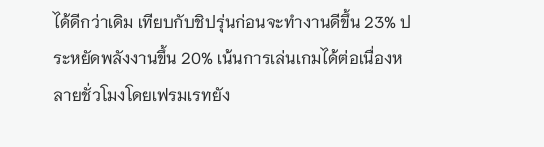ได้ดีกว่าเดิม เทียบกับชิปรุ่นก่อนจะทำงานดีขึ้น 23% ประหยัดพลังงานขึ้น 20% เน้นการเล่นเกมได้ต่อเนื่องหลายชั่วโมงโดยเฟรมเรทยัง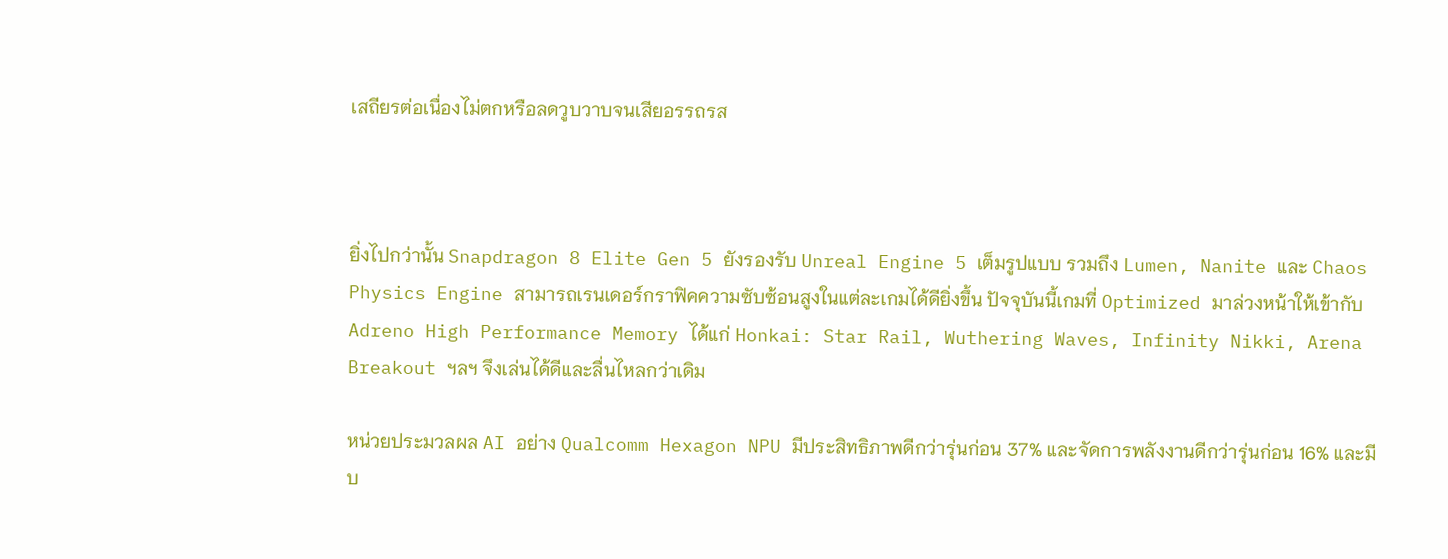เสถียรต่อเนื่องไม่ตกหรือลดวูบวาบจนเสียอรรถรส



ยิ่งไปกว่านั้น Snapdragon 8 Elite Gen 5 ยังรองรับ Unreal Engine 5 เต็มรูปแบบ รวมถึง Lumen, Nanite และ Chaos Physics Engine สามารถเรนเดอร์กราฟิคความซับซ้อนสูงในแต่ละเกมได้ดียิ่งขึ้น ปัจจุบันนี้เกมที่ Optimized มาล่วงหน้าให้เข้ากับ Adreno High Performance Memory ได้แก่ Honkai: Star Rail, Wuthering Waves, Infinity Nikki, Arena Breakout ฯลฯ จึงเล่นได้ดีและลื่นไหลกว่าเดิม

หน่วยประมวลผล AI อย่าง Qualcomm Hexagon NPU มีประสิทธิภาพดีกว่ารุ่นก่อน 37% และจัดการพลังงานดีกว่ารุ่นก่อน 16% และมีบ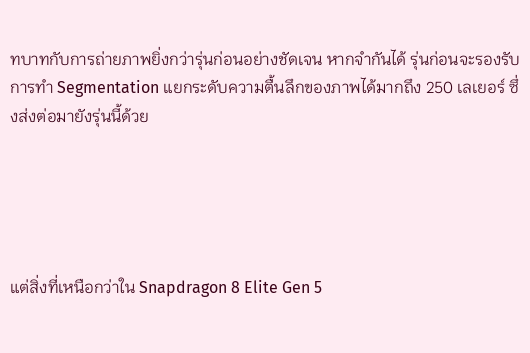ทบาทกับการถ่ายภาพยิ่งกว่ารุ่นก่อนอย่างชัดเจน หากจำกันได้ รุ่นก่อนจะรองรับการทำ Segmentation แยกระดับความตื้นลึกของภาพได้มากถึง 250 เลเยอร์ ซึ่งส่งต่อมายังรุ่นนี้ด้วย





แต่สิ่งที่เหนือกว่าใน Snapdragon 8 Elite Gen 5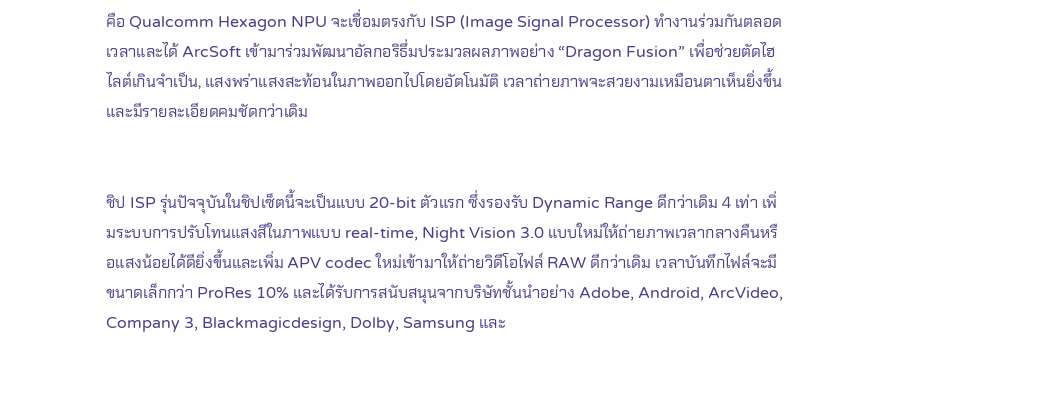คือ Qualcomm Hexagon NPU จะเชื่อมตรงกับ ISP (Image Signal Processor) ทำงานร่วมกันตลอดเวลาและได้ ArcSoft เข้ามาร่วมพัฒนาอัลกอริธึ่มประมวลผลภาพอย่าง “Dragon Fusion” เพื่อช่วยตัดไฮไลต์เกินจำเป็น, แสงพร่าแสงสะท้อนในภาพออกไปโดยอัตโนมัติ เวลาถ่ายภาพจะสวยงามเหมือนตาเห็นยิ่งขึ้นและมีรายละเอียดคมชัดกว่าเดิม


ชิป ISP รุ่นปัจจุบันในชิปเซ็ตนี้จะเป็นแบบ 20-bit ตัวแรก ซึ่งรองรับ Dynamic Range ดีกว่าเดิม 4 เท่า เพิ่มระบบการปรับโทนแสงสีในภาพแบบ real-time, Night Vision 3.0 แบบใหม่ให้ถ่ายภาพเวลากลางคืนหรือแสงน้อยได้ดียิ่งขึ้นและเพิ่ม APV codec ใหม่เข้ามาให้ถ่ายวิดีโอไฟล์ RAW ดีกว่าเดิม เวลาบันทึกไฟล์จะมีขนาดเล็กกว่า ProRes 10% และได้รับการสนับสนุนจากบริษัทชั้นนำอย่าง Adobe, Android, ArcVideo, Company 3, Blackmagicdesign, Dolby, Samsung และ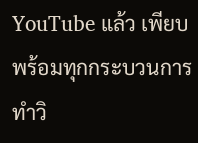YouTube แล้ว เพียบพร้อมทุกกระบวนการทำวิ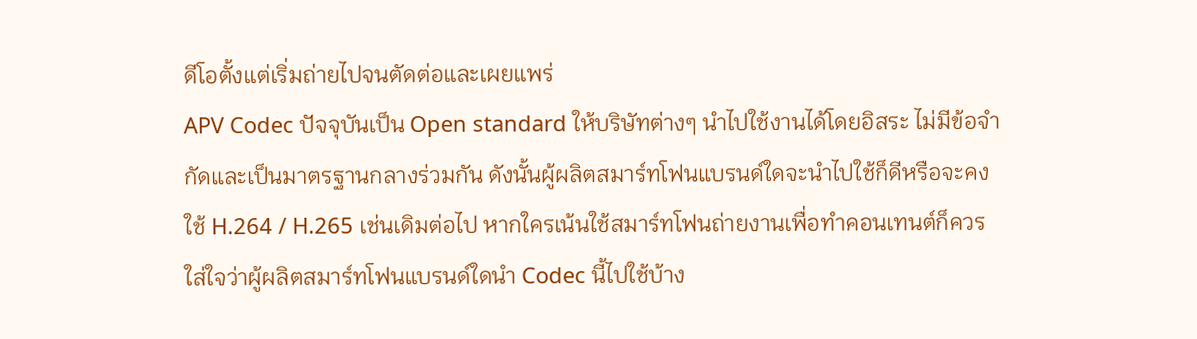ดีโอตั้งแต่เริ่มถ่ายไปจนตัดต่อและเผยแพร่
APV Codec ปัจจุบันเป็น Open standard ให้บริษัทต่างๆ นำไปใช้งานได้โดยอิสระ ไม่มีข้อจำกัดและเป็นมาตรฐานกลางร่วมกัน ดังนั้นผู้ผลิตสมาร์ทโฟนแบรนด์ใดจะนำไปใช้ก็ดีหรือจะคงใช้ H.264 / H.265 เช่นเดิมต่อไป หากใครเน้นใช้สมาร์ทโฟนถ่ายงานเพื่อทำคอนเทนต์ก็ควรใส่ใจว่าผู้ผลิตสมาร์ทโฟนแบรนด์ใดนำ Codec นี้ไปใช้บ้าง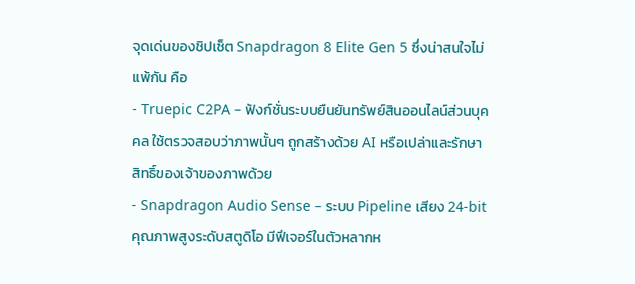จุดเด่นของชิปเซ็ต Snapdragon 8 Elite Gen 5 ซึ่งน่าสนใจไม่แพ้กัน คือ
- Truepic C2PA – ฟังก์ชั่นระบบยืนยันทรัพย์สินออนไลน์ส่วนบุคคล ใช้ตรวจสอบว่าภาพนั้นๆ ถูกสร้างด้วย AI หรือเปล่าและรักษาสิทธิ์ของเจ้าของภาพด้วย
- Snapdragon Audio Sense – ระบบ Pipeline เสียง 24-bit คุณภาพสูงระดับสตูดิโอ มีฟีเจอร์ในตัวหลากห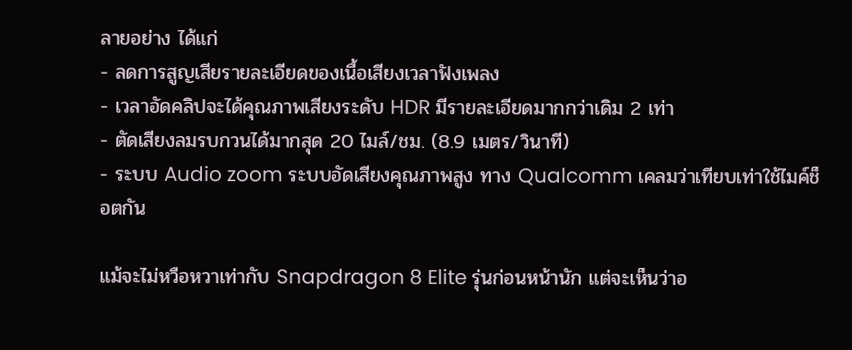ลายอย่าง ได้แก่
- ลดการสูญเสียรายละเอียดของเนื้อเสียงเวลาฟังเพลง
- เวลาอัดคลิปจะได้คุณภาพเสียงระดับ HDR มีรายละเอียดมากกว่าเดิม 2 เท่า
- ตัดเสียงลมรบกวนได้มากสุด 20 ไมล์/ชม. (8.9 เมตร/วินาที)
- ระบบ Audio zoom ระบบอัดเสียงคุณภาพสูง ทาง Qualcomm เคลมว่าเทียบเท่าใช้ไมค์ช็อตกัน

แม้จะไม่หวือหวาเท่ากับ Snapdragon 8 Elite รุ่นก่อนหน้านัก แต่จะเห็นว่าอ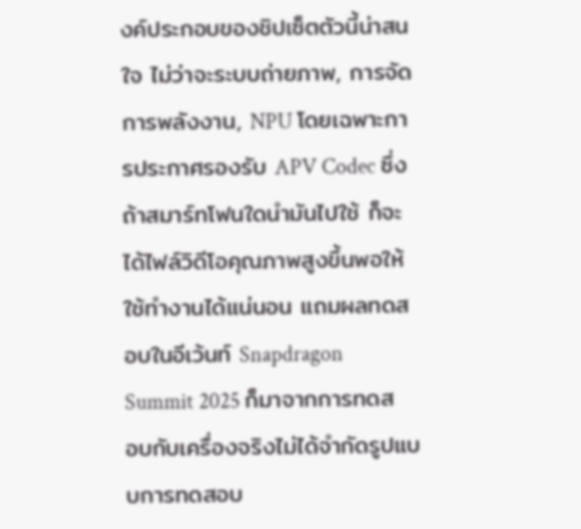งค์ประกอบของชิปเซ็ตตัวนี้น่าสนใจ ไม่ว่าจะระบบถ่ายภาพ, การจัดการพลังงาน, NPU โดยเฉพาะการประกาศรองรับ APV Codec ซึ่งถ้าสมาร์ทโฟนใดนำมันไปใช้ ก็จะได้ไฟล์วิดีโอคุณภาพสูงขึ้นพอให้ใช้ทำงานได้แน่นอน แถมผลทดสอบในอีเว้นท์ Snapdragon Summit 2025 ก็มาจากการทดสอบกับเครื่องจริงไม่ได้จำกัดรูปแบบการทดสอบ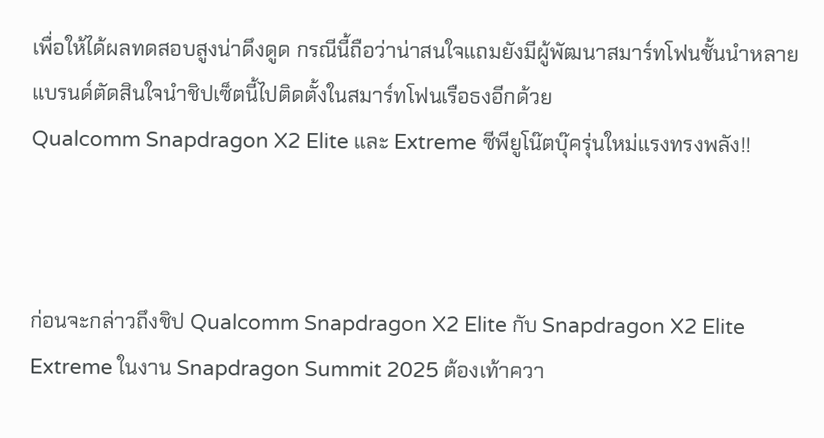เพื่อให้ได้ผลทดสอบสูงน่าดึงดูด กรณีนี้ถือว่าน่าสนใจแถมยังมีผู้พัฒนาสมาร์ทโฟนชั้นนำหลายแบรนด์ตัดสินใจนำชิปเซ็ตนี้ไปติดตั้งในสมาร์ทโฟนเรือธงอีกด้วย
Qualcomm Snapdragon X2 Elite และ Extreme ซีพียูโน๊ตบุ๊ครุ่นใหม่แรงทรงพลัง!!



ก่อนจะกล่าวถึงชิป Qualcomm Snapdragon X2 Elite กับ Snapdragon X2 Elite Extreme ในงาน Snapdragon Summit 2025 ต้องเท้าควา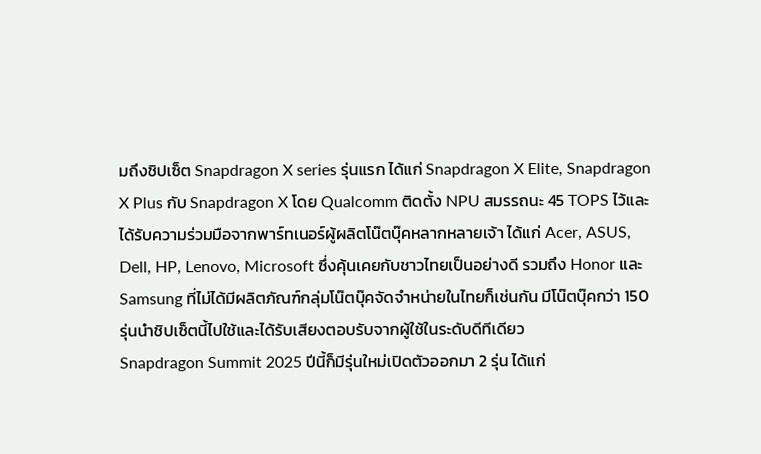มถึงชิปเซ็ต Snapdragon X series รุ่นแรก ได้แก่ Snapdragon X Elite, Snapdragon X Plus กับ Snapdragon X โดย Qualcomm ติดตั้ง NPU สมรรถนะ 45 TOPS ไว้และได้รับความร่วมมือจากพาร์ทเนอร์ผู้ผลิตโน๊ตบุ๊คหลากหลายเจ้า ได้แก่ Acer, ASUS, Dell, HP, Lenovo, Microsoft ซึ่งคุ้นเคยกับชาวไทยเป็นอย่างดี รวมถึง Honor และ Samsung ที่ไม่ได้มีผลิตภัณฑ์กลุ่มโน๊ตบุ๊คจัดจำหน่ายในไทยก็เช่นกัน มีโน๊ตบุ๊คกว่า 150 รุ่นนำชิปเซ็ตนี้ไปใช้และได้รับเสียงตอบรับจากผู้ใช้ในระดับดีทีเดียว
Snapdragon Summit 2025 ปีนี้ก็มีรุ่นใหม่เปิดตัวออกมา 2 รุ่น ได้แก่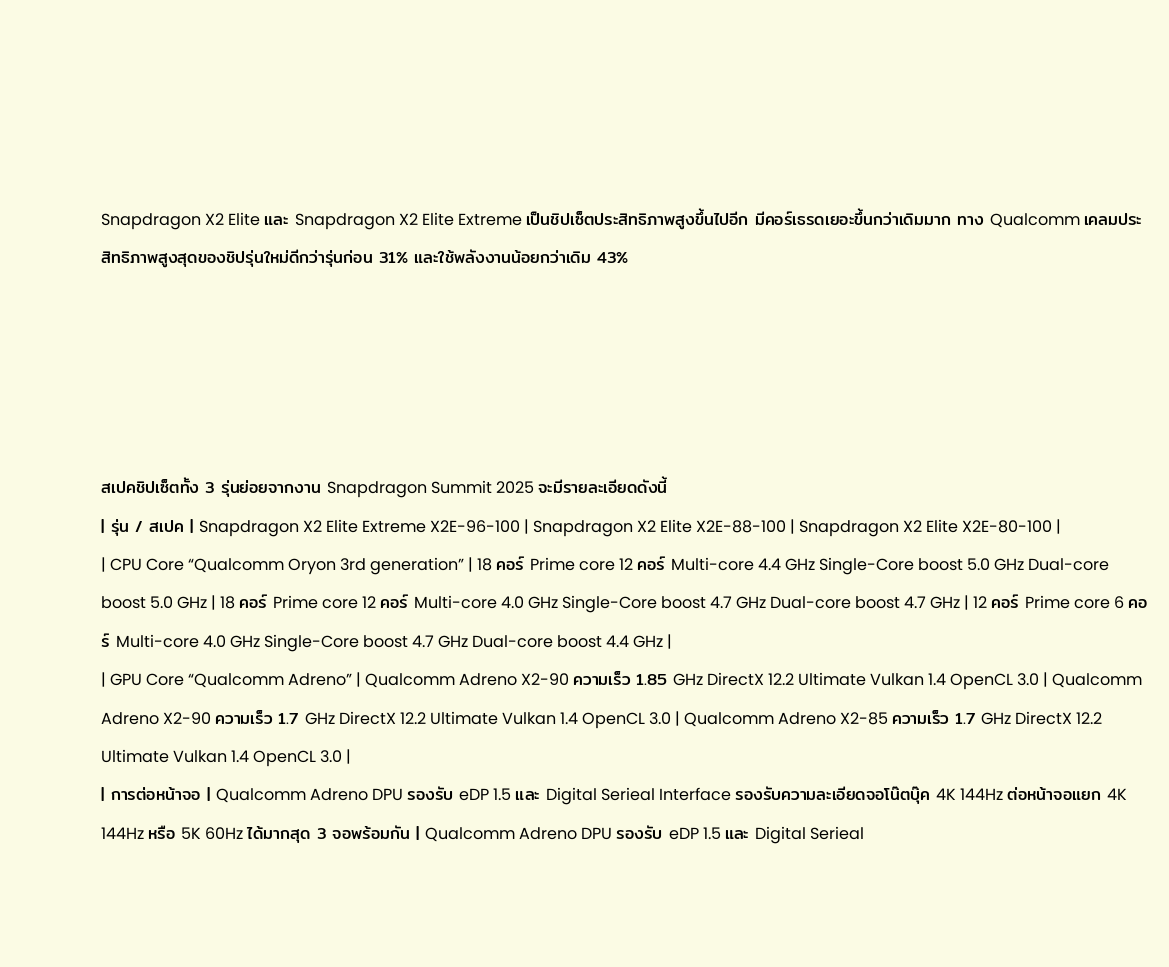Snapdragon X2 Elite และ Snapdragon X2 Elite Extreme เป็นชิปเซ็ตประสิทธิภาพสูงขึ้นไปอีก มีคอร์เธรดเยอะขึ้นกว่าเดิมมาก ทาง Qualcomm เคลมประสิทธิภาพสูงสุดของชิปรุ่นใหม่ดีกว่ารุ่นก่อน 31% และใช้พลังงานน้อยกว่าเดิม 43%





สเปคชิปเซ็ตทั้ง 3 รุ่นย่อยจากงาน Snapdragon Summit 2025 จะมีรายละเอียดดังนี้
| รุ่น / สเปค | Snapdragon X2 Elite Extreme X2E-96-100 | Snapdragon X2 Elite X2E-88-100 | Snapdragon X2 Elite X2E-80-100 |
| CPU Core “Qualcomm Oryon 3rd generation” | 18 คอร์ Prime core 12 คอร์ Multi-core 4.4 GHz Single-Core boost 5.0 GHz Dual-core boost 5.0 GHz | 18 คอร์ Prime core 12 คอร์ Multi-core 4.0 GHz Single-Core boost 4.7 GHz Dual-core boost 4.7 GHz | 12 คอร์ Prime core 6 คอร์ Multi-core 4.0 GHz Single-Core boost 4.7 GHz Dual-core boost 4.4 GHz |
| GPU Core “Qualcomm Adreno” | Qualcomm Adreno X2-90 ความเร็ว 1.85 GHz DirectX 12.2 Ultimate Vulkan 1.4 OpenCL 3.0 | Qualcomm Adreno X2-90 ความเร็ว 1.7 GHz DirectX 12.2 Ultimate Vulkan 1.4 OpenCL 3.0 | Qualcomm Adreno X2-85 ความเร็ว 1.7 GHz DirectX 12.2 Ultimate Vulkan 1.4 OpenCL 3.0 |
| การต่อหน้าจอ | Qualcomm Adreno DPU รองรับ eDP 1.5 และ Digital Serieal Interface รองรับความละเอียดจอโน๊ตบุ๊ค 4K 144Hz ต่อหน้าจอแยก 4K 144Hz หรือ 5K 60Hz ได้มากสุด 3 จอพร้อมกัน | Qualcomm Adreno DPU รองรับ eDP 1.5 และ Digital Serieal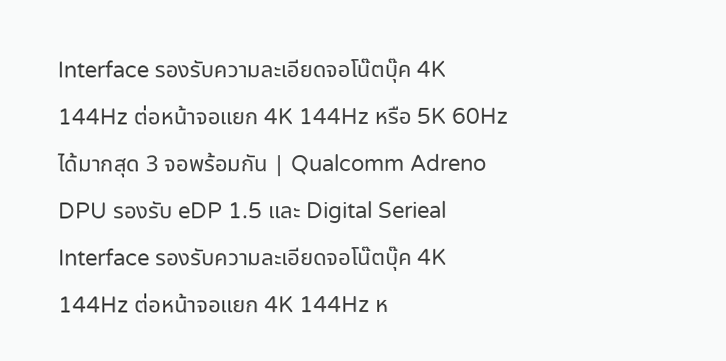Interface รองรับความละเอียดจอโน๊ตบุ๊ค 4K 144Hz ต่อหน้าจอแยก 4K 144Hz หรือ 5K 60Hz ได้มากสุด 3 จอพร้อมกัน | Qualcomm Adreno DPU รองรับ eDP 1.5 และ Digital Serieal Interface รองรับความละเอียดจอโน๊ตบุ๊ค 4K 144Hz ต่อหน้าจอแยก 4K 144Hz ห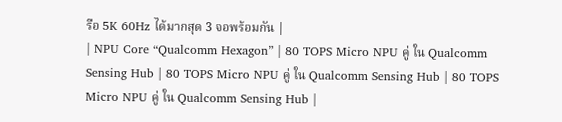รือ 5K 60Hz ได้มากสุด 3 จอพร้อมกัน |
| NPU Core “Qualcomm Hexagon” | 80 TOPS Micro NPU คู่ ใน Qualcomm Sensing Hub | 80 TOPS Micro NPU คู่ ใน Qualcomm Sensing Hub | 80 TOPS Micro NPU คู่ ใน Qualcomm Sensing Hub |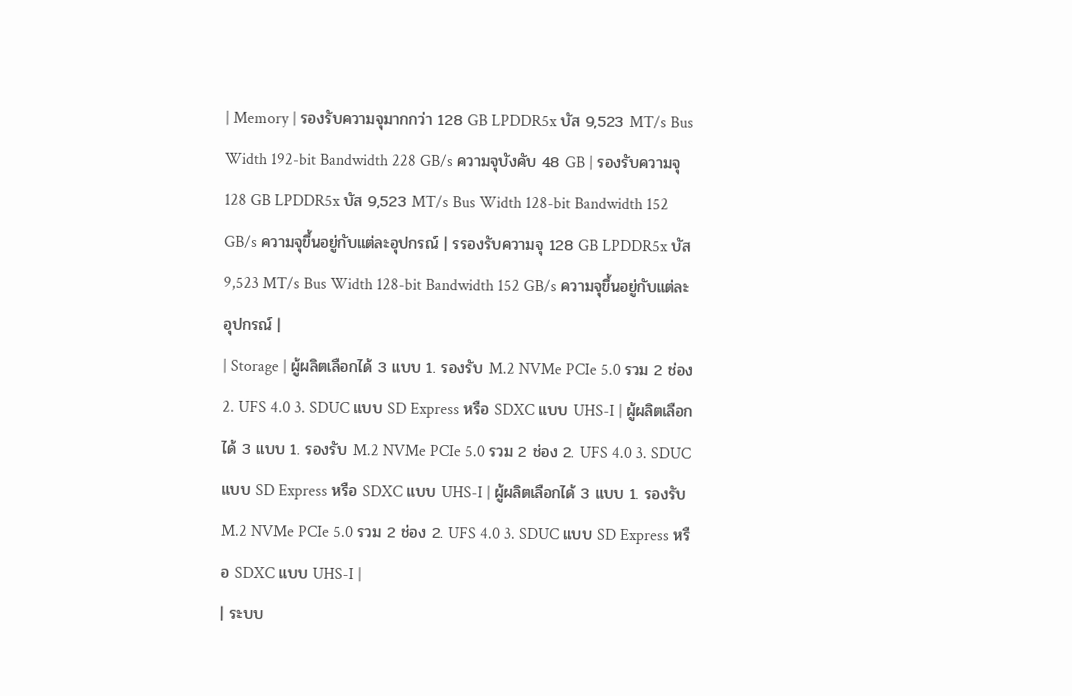| Memory | รองรับความจุมากกว่า 128 GB LPDDR5x บัส 9,523 MT/s Bus Width 192-bit Bandwidth 228 GB/s ความจุบังคับ 48 GB | รองรับความจุ 128 GB LPDDR5x บัส 9,523 MT/s Bus Width 128-bit Bandwidth 152 GB/s ความจุขึ้นอยู่กับแต่ละอุปกรณ์ | รรองรับความจุ 128 GB LPDDR5x บัส 9,523 MT/s Bus Width 128-bit Bandwidth 152 GB/s ความจุขึ้นอยู่กับแต่ละอุปกรณ์ |
| Storage | ผู้ผลิตเลือกได้ 3 แบบ 1. รองรับ M.2 NVMe PCIe 5.0 รวม 2 ช่อง 2. UFS 4.0 3. SDUC แบบ SD Express หรือ SDXC แบบ UHS-I | ผู้ผลิตเลือกได้ 3 แบบ 1. รองรับ M.2 NVMe PCIe 5.0 รวม 2 ช่อง 2. UFS 4.0 3. SDUC แบบ SD Express หรือ SDXC แบบ UHS-I | ผู้ผลิตเลือกได้ 3 แบบ 1. รองรับ M.2 NVMe PCIe 5.0 รวม 2 ช่อง 2. UFS 4.0 3. SDUC แบบ SD Express หรือ SDXC แบบ UHS-I |
| ระบบ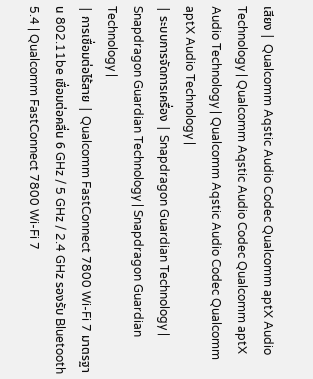เสียง | Qualcomm Aqstic Audio Codec Qualcomm aptX Audio Technology | Qualcomm Aqstic Audio Codec Qualcomm aptX Audio Technology | Qualcomm Aqstic Audio Codec Qualcomm aptX Audio Technology |
| ระบบการจัดการเครื่อง | Snapdragon Guardian Technology | Snapdragon Guardian Technology | Snapdragon Guardian Technology |
| การเชื่อมต่อไร้สาย | Qualcomm FastConnect 7800 Wi-Fi 7 มาตรฐาน 802.11be เชื่อมต่อคลื่น 6 GHz / 5 GHz / 2.4 GHz รองรับ Bluetooth 5.4 | Qualcomm FastConnect 7800 Wi-Fi 7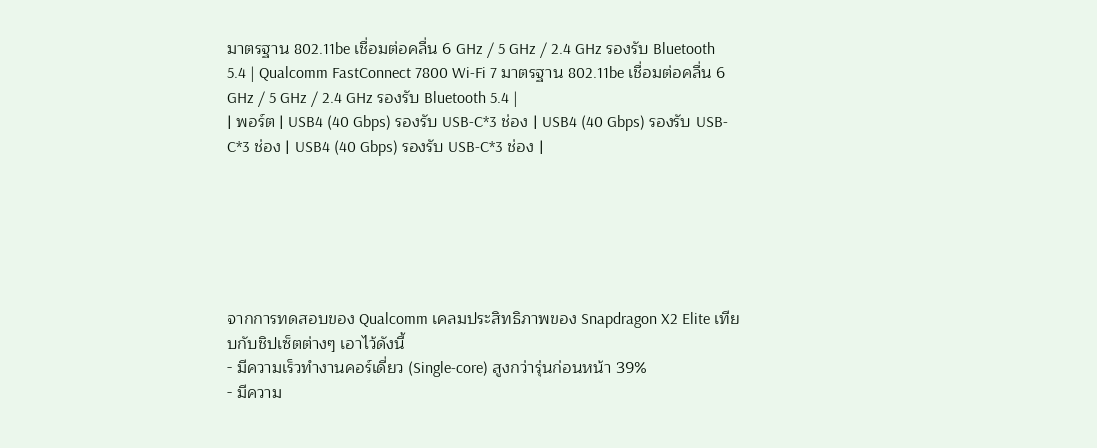มาตรฐาน 802.11be เชื่อมต่อคลื่น 6 GHz / 5 GHz / 2.4 GHz รองรับ Bluetooth 5.4 | Qualcomm FastConnect 7800 Wi-Fi 7 มาตรฐาน 802.11be เชื่อมต่อคลื่น 6 GHz / 5 GHz / 2.4 GHz รองรับ Bluetooth 5.4 |
| พอร์ต | USB4 (40 Gbps) รองรับ USB-C*3 ช่อง | USB4 (40 Gbps) รองรับ USB-C*3 ช่อง | USB4 (40 Gbps) รองรับ USB-C*3 ช่อง |






จากการทดสอบของ Qualcomm เคลมประสิทธิภาพของ Snapdragon X2 Elite เทียบกับชิปเซ็ตต่างๆ เอาไว้ดังนี้
- มีความเร็วทำงานคอร์เดี่ยว (Single-core) สูงกว่ารุ่นก่อนหน้า 39%
- มีความ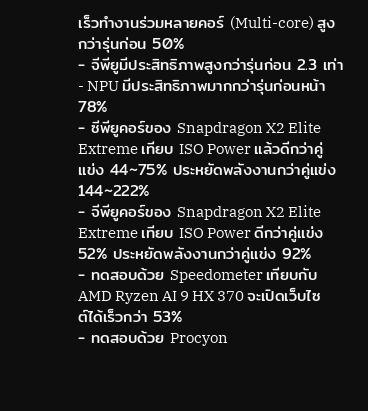เร็วทำงานร่วมหลายคอร์ (Multi-core) สูงกว่ารุ่นก่อน 50%
- จีพียูมีประสิทธิภาพสูงกว่ารุ่นก่อน 2.3 เท่า
- NPU มีประสิทธิภาพมากกว่ารุ่นก่อนหน้า 78%
- ซีพียูคอร์ของ Snapdragon X2 Elite Extreme เทียบ ISO Power แล้วดีกว่าคู่แข่ง 44~75% ประหยัดพลังงานกว่าคู่แข่ง 144~222%
- จีพียูคอร์ของ Snapdragon X2 Elite Extreme เทียบ ISO Power ดีกว่าคู่แข่ง 52% ประหยัดพลังงานกว่าคู่แข่ง 92%
- ทดสอบด้วย Speedometer เทียบกับ AMD Ryzen AI 9 HX 370 จะเปิดเว็บไซต์ได้เร็วกว่า 53%
- ทดสอบด้วย Procyon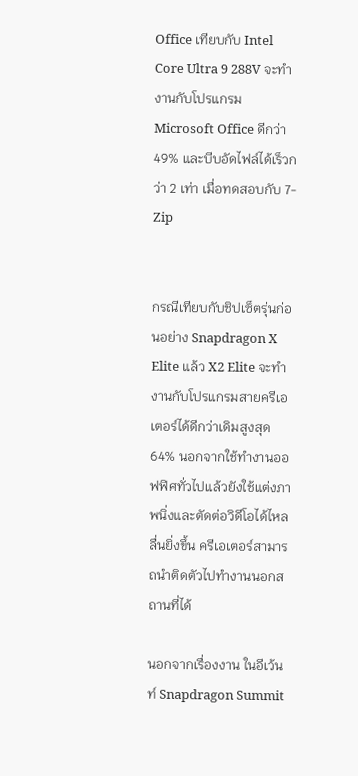Office เทียบกับ Intel Core Ultra 9 288V จะทำงานกับโปรแกรม Microsoft Office ดีกว่า 49% และบีบอัดไฟล์ได้เร็วกว่า 2 เท่า เมื่อทดสอบกับ 7-Zip


กรณีเทียบกับชิปเซ็ตรุ่นก่อนอย่าง Snapdragon X Elite แล้ว X2 Elite จะทำงานกับโปรแกรมสายครีเอเตอร์ได้ดีกว่าเดิมสูงสุด 64% นอกจากใช้ทำงานออฟฟิศทั่วไปแล้วยังใช้แต่งภาพนิ่งและตัดต่อวิดีโอได้ไหลลื่นยิ่งขึ้น ครีเอเตอร์สามารถนำติดตัวไปทำงานนอกสถานที่ได้

นอกจากเรื่องงาน ในอีเว้นท์ Snapdragon Summit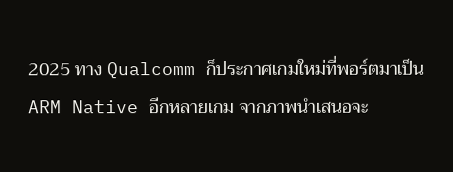2025 ทาง Qualcomm ก็ประกาศเกมใหม่ที่พอร์ตมาเป็น ARM Native อีกหลายเกม จากภาพนำเสนอจะ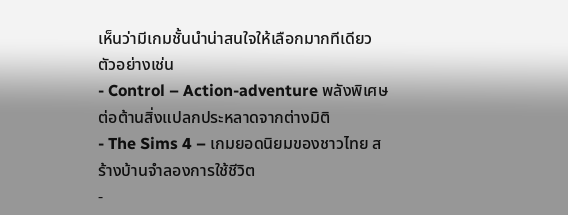เห็นว่ามีเกมชั้นนำน่าสนใจให้เลือกมากทีเดียว ตัวอย่างเช่น
- Control – Action-adventure พลังพิเศษ ต่อต้านสิ่งแปลกประหลาดจากต่างมิติ
- The Sims 4 – เกมยอดนิยมของชาวไทย สร้างบ้านจำลองการใช้ชีวิต
-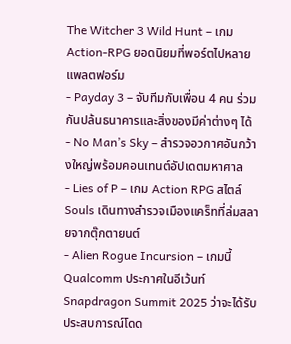The Witcher 3 Wild Hunt – เกม Action-RPG ยอดนิยมที่พอร์ตไปหลายแพลตฟอร์ม
- Payday 3 – จับทีมกับเพื่อน 4 คน ร่วมกันปล้นธนาคารและสิ่งของมีค่าต่างๆ ได้
- No Man’s Sky – สำรวจอวกาศอันกว้างใหญ่พร้อมคอนเทนต์อัปเดตมหาศาล
- Lies of P – เกม Action RPG สไตล์ Souls เดินทางสำรวจเมืองแคร็ทที่ล่มสลายจากตุ๊กตายนต์
- Alien Rogue Incursion – เกมนี้ Qualcomm ประกาศในอีเว้นท์ Snapdragon Summit 2025 ว่าจะได้รับประสบการณ์โดด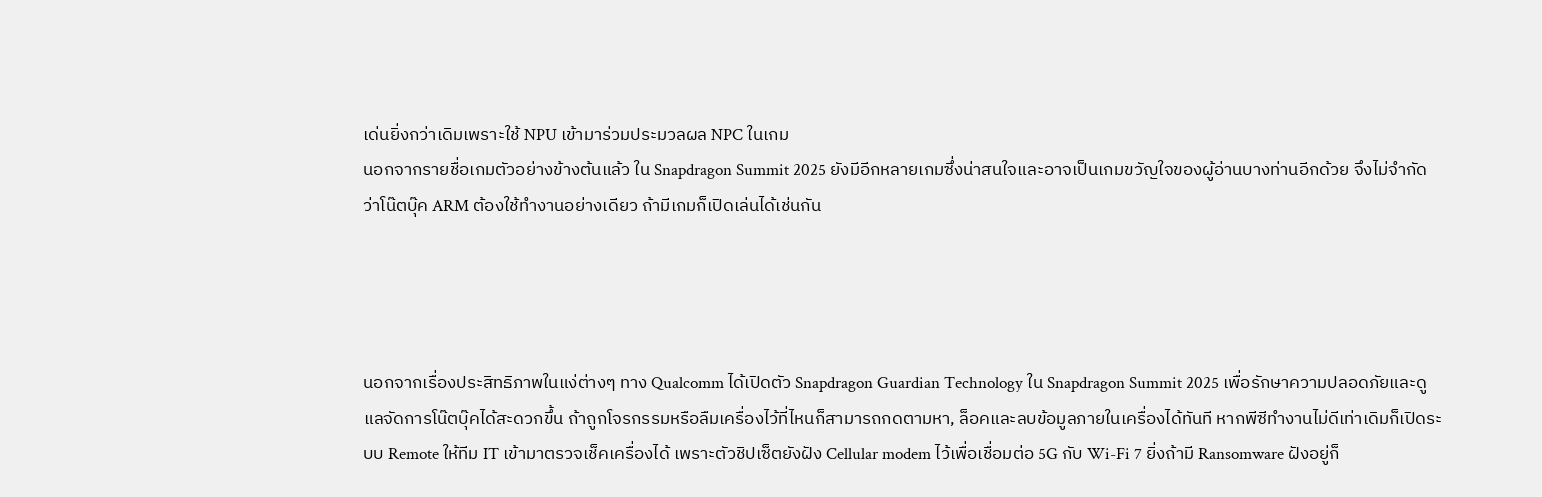เด่นยิ่งกว่าเดิมเพราะใช้ NPU เข้ามาร่วมประมวลผล NPC ในเกม
นอกจากรายชื่อเกมตัวอย่างข้างต้นแล้ว ใน Snapdragon Summit 2025 ยังมีอีกหลายเกมซึ่งน่าสนใจและอาจเป็นเกมขวัญใจของผู้อ่านบางท่านอีกด้วย จึงไม่จำกัดว่าโน๊ตบุ๊ค ARM ต้องใช้ทำงานอย่างเดียว ถ้ามีเกมก็เปิดเล่นได้เช่นกัน




นอกจากเรื่องประสิทธิภาพในแง่ต่างๆ ทาง Qualcomm ได้เปิดตัว Snapdragon Guardian Technology ใน Snapdragon Summit 2025 เพื่อรักษาความปลอดภัยและดูแลจัดการโน๊ตบุ๊คได้สะดวกขึ้น ถ้าถูกโจรกรรมหรือลืมเครื่องไว้ที่ไหนก็สามารถกดตามหา, ล็อคและลบข้อมูลภายในเครื่องได้ทันที หากพีซีทำงานไม่ดีเท่าเดิมก็เปิดระบบ Remote ให้ทีม IT เข้ามาตรวจเช็คเครื่องได้ เพราะตัวชิปเซ็ตยังฝัง Cellular modem ไว้เพื่อเชื่อมต่อ 5G กับ Wi-Fi 7 ยิ่งถ้ามี Ransomware ฝังอยู่ก็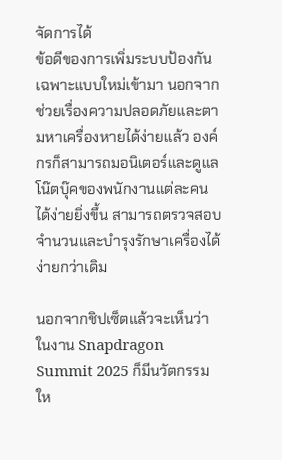จัดการได้
ข้อดีของการเพิ่มระบบป้องกันเฉพาะแบบใหม่เข้ามา นอกจากช่วยเรื่องความปลอดภัยและตามหาเครื่องหายได้ง่ายแล้ว องค์กรก็สามารถมอนิเตอร์และดูแลโน๊ตบุ๊คของพนักงานแต่ละคนได้ง่ายยิ่งขึ้น สามารถตรวจสอบจำนวนและบำรุงรักษาเครื่องได้ง่ายกว่าเดิม

นอกจากชิปเซ็ตแล้วจะเห็นว่าในงาน Snapdragon Summit 2025 ก็มีนวัตกรรมให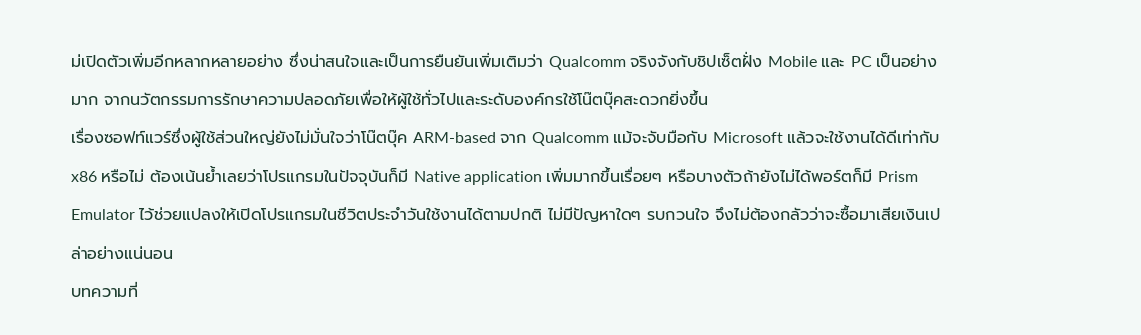ม่เปิดตัวเพิ่มอีกหลากหลายอย่าง ซึ่งน่าสนใจและเป็นการยืนยันเพิ่มเติมว่า Qualcomm จริงจังกับชิปเซ็ตฝั่ง Mobile และ PC เป็นอย่างมาก จากนวัตกรรมการรักษาความปลอดภัยเพื่อให้ผู้ใช้ทั่วไปและระดับองค์กรใช้โน๊ตบุ๊คสะดวกยิ่งขึ้น
เรื่องซอฟท์แวร์ซึ่งผู้ใช้ส่วนใหญ่ยังไม่มั่นใจว่าโน๊ตบุ๊ค ARM-based จาก Qualcomm แม้จะจับมือกับ Microsoft แล้วจะใช้งานได้ดีเท่ากับ x86 หรือไม่ ต้องเน้นย้ำเลยว่าโปรแกรมในปัจจุบันก็มี Native application เพิ่มมากขึ้นเรื่อยๆ หรือบางตัวถ้ายังไม่ได้พอร์ตก็มี Prism Emulator ไว้ช่วยแปลงให้เปิดโปรแกรมในชีวิตประจำวันใช้งานได้ตามปกติ ไม่มีปัญหาใดๆ รบกวนใจ จึงไม่ต้องกลัวว่าจะซื้อมาเสียเงินเปล่าอย่างแน่นอน
บทความที่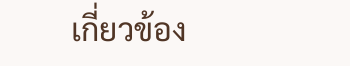เกี่ยวข้อง